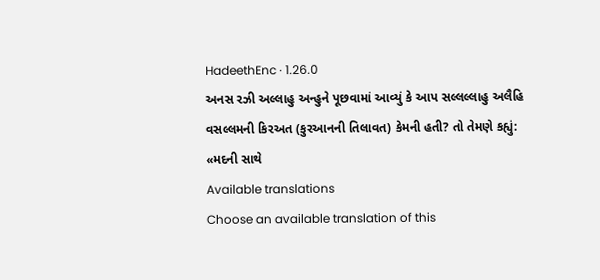HadeethEnc · 1.26.0
અનસ રઝી અલ્લાહુ અન્હુને પૂછવામાં આવ્યું કે આપ સલ્લલ્લાહુ અલૈહિ વસલ્લમની કિરઅત (કુરઆનની તિલાવત) કેમની હતી? તો તેમણે કહ્યું: «મદની સાથે
Available translations
Choose an available translation of this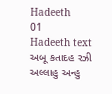Hadeeth
01
Hadeeth text
અબૂ કતાદહ રઝી અલ્લાહુ અન્હુ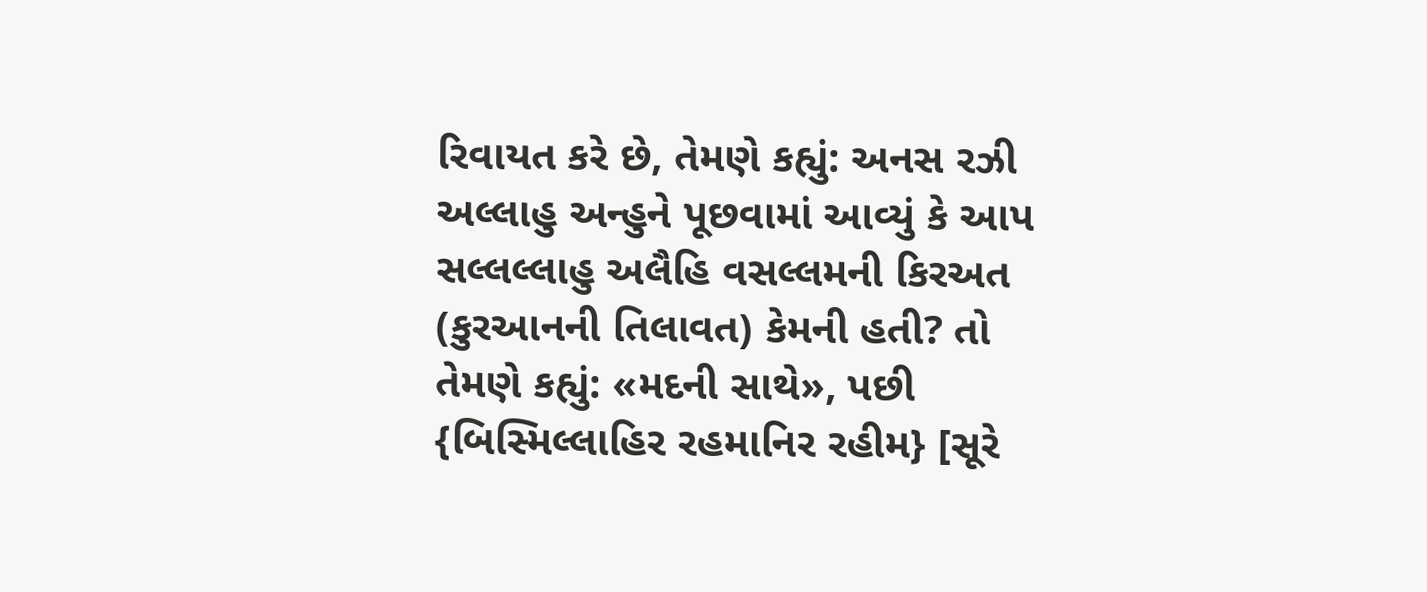રિવાયત કરે છે, તેમણે કહ્યું: અનસ રઝી અલ્લાહુ અન્હુને પૂછવામાં આવ્યું કે આપ સલ્લલ્લાહુ અલૈહિ વસલ્લમની કિરઅત (કુરઆનની તિલાવત) કેમની હતી? તો તેમણે કહ્યું: «મદની સાથે», પછી {બિસ્મિલ્લાહિર રહમાનિર રહીમ} [સૂરે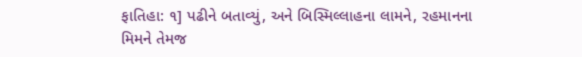ફાતિહા: ૧] પઢીને બતાવ્યું, અને બિસ્મિલ્લાહના લામને, રહમાનના મિમને તેમજ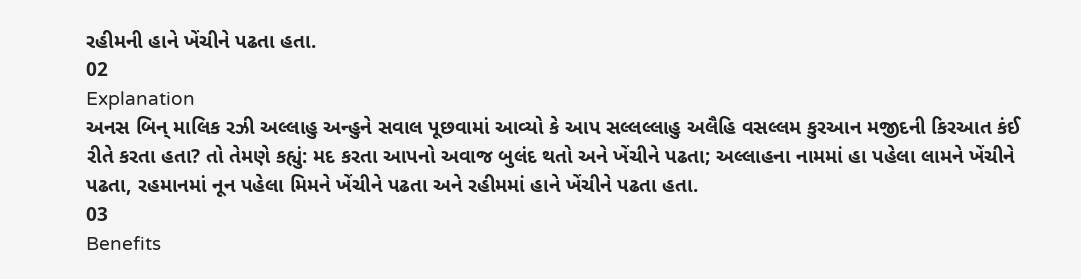રહીમની હાને ખેંચીને પઢતા હતા.
02
Explanation
અનસ બિન્ માલિક રઝી અલ્લાહુ અન્હુને સવાલ પૂછવામાં આવ્યો કે આપ સલ્લલ્લાહુ અલૈહિ વસલ્લમ કુરઆન મજીદની કિરઆત કંઈ રીતે કરતા હતા? તો તેમણે કહ્યું: મદ કરતા આપનો અવાજ બુલંદ થતો અને ખેંચીને પઢતા; અલ્લાહના નામમાં હા પહેલા લામને ખેંચીને પઢતા, રહમાનમાં નૂન પહેલા મિમને ખેંચીને પઢતા અને રહીમમાં હાને ખેંચીને પઢતા હતા.
03
Benefits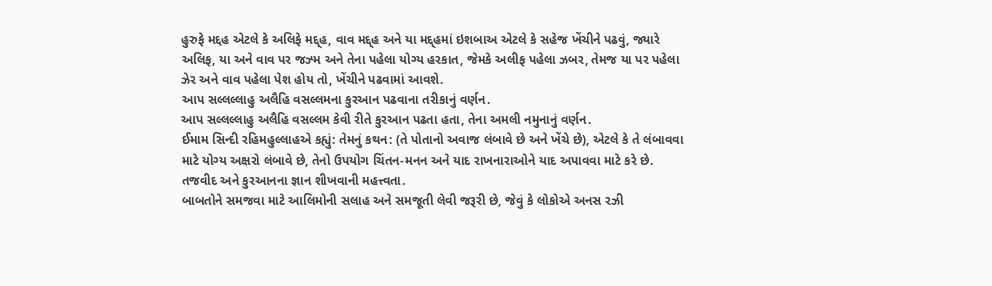હુરુફે મદ્દહ એટલે કે અલિફે મદ્દ્હ, વાવ મદ્દ્હ અને યા મદ્દ્હમાં ઇશબાઅ એટલે કે સહેજ ખેંચીને પઢવું, જ્યારે અલિફ, યા અને વાવ પર જઝ્મ અને તેના પહેલા યોગ્ય હરકાત, જેમકે અલીફ પહેલા ઝબર, તેમજ યા પર પહેલા ઝેર અને વાવ પહેલા પેશ હોય તો, ખેંચીને પઢવામાં આવશે.
આપ સલ્લલ્લાહુ અલૈહિ વસલ્લમના કુરઆન પઢવાના તરીકાનું વર્ણન.
આપ સલ્લલ્લાહુ અલૈહિ વસલ્લમ કેવી રીતે કુરઆન પઢતા હતા, તેના અમલી નમુનાનું વર્ણન.
ઈમામ સિન્દી રહિમહુલ્લાહએ કહ્યું: તેમનું કથન: (તે પોતાનો અવાજ લંબાવે છે અને ખેંચે છે), એટલે કે તે લંબાવવા માટે યોગ્ય અક્ષરો લંબાવે છે, તેનો ઉપયોગ ચિંતન-મનન અને યાદ રાખનારાઓને યાદ અપાવવા માટે કરે છે.
તજવીદ અને કુરઆનના જ્ઞાન શીખવાની મહત્ત્વતા.
બાબતોને સમજવા માટે આલિમોની સલાહ અને સમજૂતી લેવી જરૂરી છે, જેવું કે લોકોએ અનસ રઝી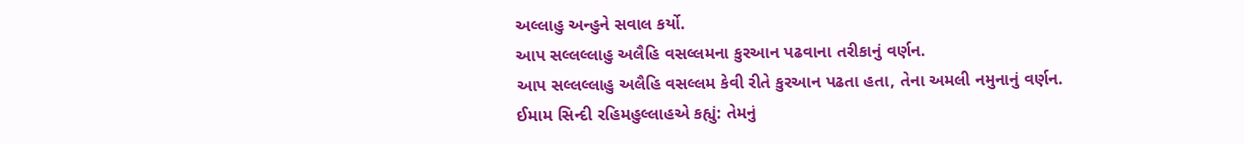અલ્લાહુ અન્હુને સવાલ કર્યો.
આપ સલ્લલ્લાહુ અલૈહિ વસલ્લમના કુરઆન પઢવાના તરીકાનું વર્ણન.
આપ સલ્લલ્લાહુ અલૈહિ વસલ્લમ કેવી રીતે કુરઆન પઢતા હતા, તેના અમલી નમુનાનું વર્ણન.
ઈમામ સિન્દી રહિમહુલ્લાહએ કહ્યું: તેમનું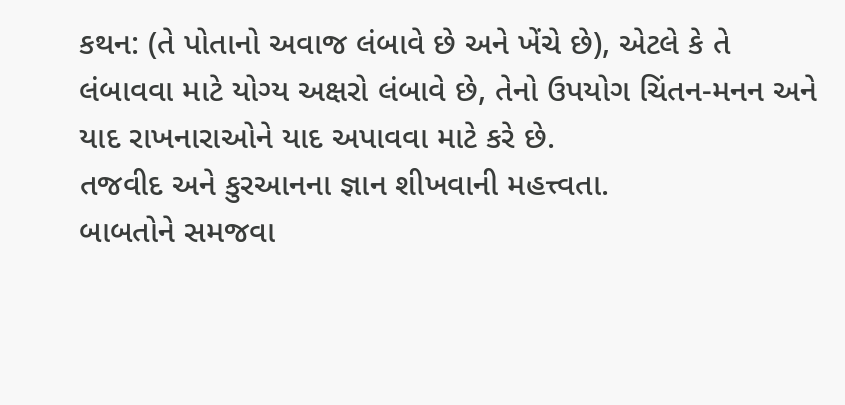કથન: (તે પોતાનો અવાજ લંબાવે છે અને ખેંચે છે), એટલે કે તે લંબાવવા માટે યોગ્ય અક્ષરો લંબાવે છે, તેનો ઉપયોગ ચિંતન-મનન અને યાદ રાખનારાઓને યાદ અપાવવા માટે કરે છે.
તજવીદ અને કુરઆનના જ્ઞાન શીખવાની મહત્ત્વતા.
બાબતોને સમજવા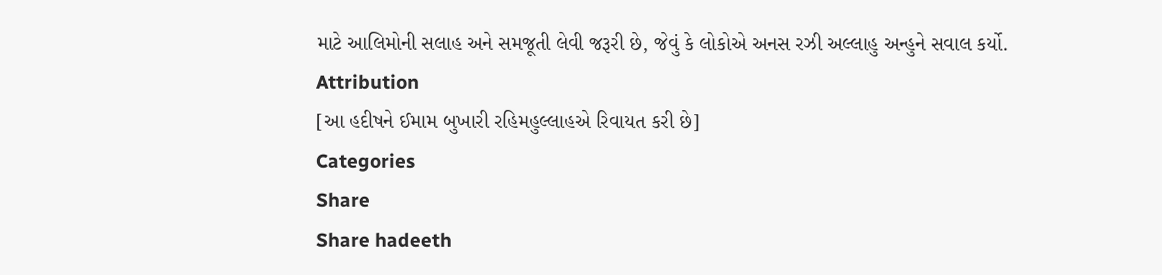માટે આલિમોની સલાહ અને સમજૂતી લેવી જરૂરી છે, જેવું કે લોકોએ અનસ રઝી અલ્લાહુ અન્હુને સવાલ કર્યો.
Attribution
[આ હદીષને ઈમામ બુખારી રહિમહુલ્લાહએ રિવાયત કરી છે]
Categories
Share
Share hadeeth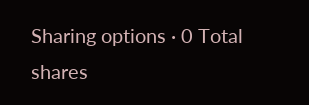Sharing options · 0 Total shares